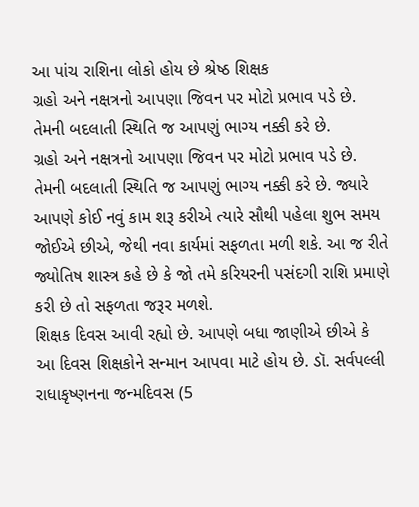આ પાંચ રાશિના લોકો હોય છે શ્રેષ્ઠ શિક્ષક
ગ્રહો અને નક્ષત્રનો આપણા જિવન પર મોટો પ્રભાવ પડે છે. તેમની બદલાતી સ્થિતિ જ આપણું ભાગ્ય નક્કી કરે છે.
ગ્રહો અને નક્ષત્રનો આપણા જિવન પર મોટો પ્રભાવ પડે છે. તેમની બદલાતી સ્થિતિ જ આપણું ભાગ્ય નક્કી કરે છે. જ્યારે આપણે કોઈ નવું કામ શરૂ કરીએ ત્યારે સૌથી પહેલા શુભ સમય જોઈએ છીએ, જેથી નવા કાર્યમાં સફળતા મળી શકે. આ જ રીતે જ્યોતિષ શાસ્ત્ર કહે છે કે જો તમે કરિયરની પસંદગી રાશિ પ્રમાણે કરી છે તો સફળતા જરૂર મળશે.
શિક્ષક દિવસ આવી રહ્યો છે. આપણે બધા જાણીએ છીએ કે આ દિવસ શિક્ષકોને સન્માન આપવા માટે હોય છે. ડૉ. સર્વપલ્લી રાધાકૃષ્ણનના જન્મદિવસ (5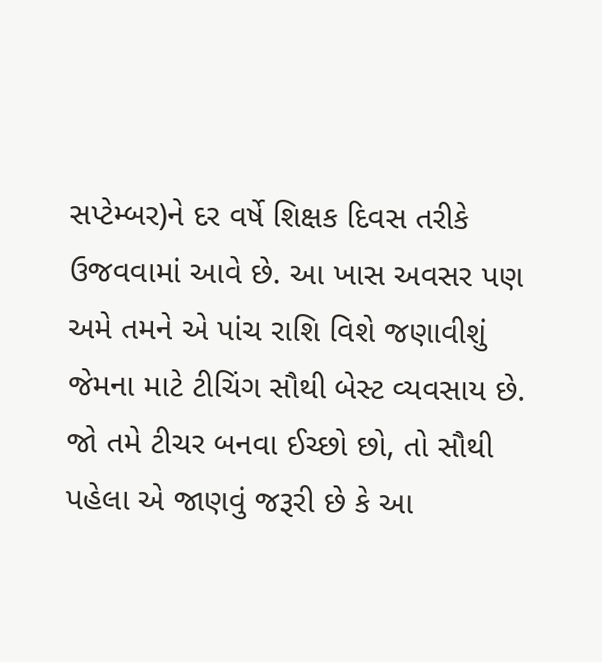સપ્ટેમ્બર)ને દર વર્ષે શિક્ષક દિવસ તરીકે ઉજવવામાં આવે છે. આ ખાસ અવસર પણ અમે તમને એ પાંચ રાશિ વિશે જણાવીશું જેમના માટે ટીચિંગ સૌથી બેસ્ટ વ્યવસાય છે. જો તમે ટીચર બનવા ઈચ્છો છો, તો સૌથી પહેલા એ જાણવું જરૂરી છે કે આ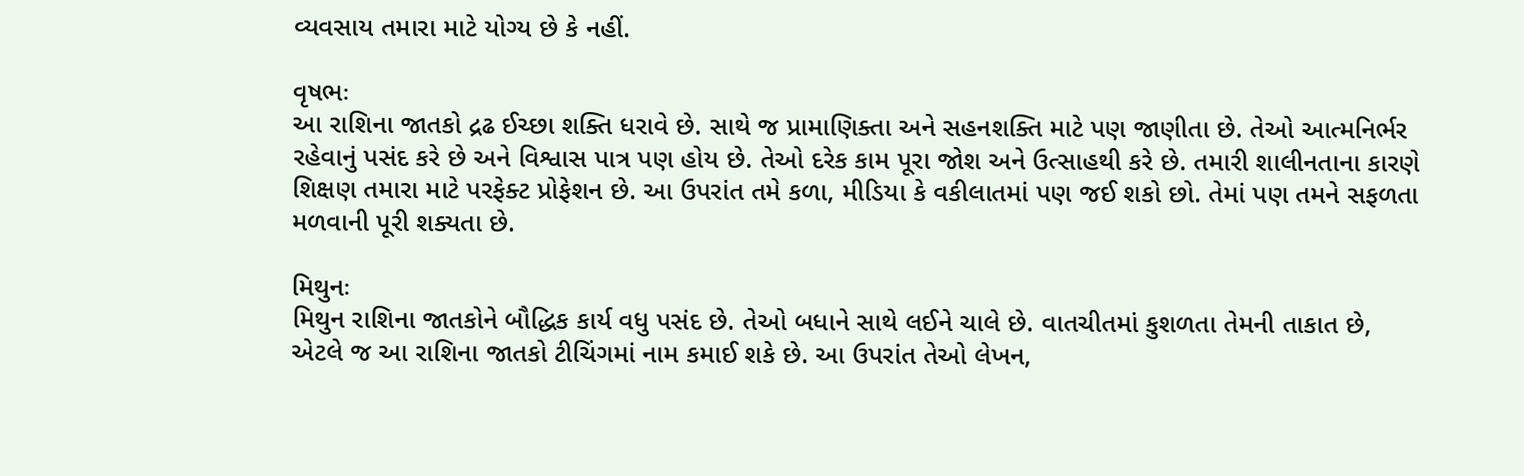વ્યવસાય તમારા માટે યોગ્ય છે કે નહીં.

વૃષભઃ
આ રાશિના જાતકો દ્રઢ ઈચ્છા શક્તિ ધરાવે છે. સાથે જ પ્રામાણિક્તા અને સહનશક્તિ માટે પણ જાણીતા છે. તેઓ આત્મનિર્ભર રહેવાનું પસંદ કરે છે અને વિશ્વાસ પાત્ર પણ હોય છે. તેઓ દરેક કામ પૂરા જોશ અને ઉત્સાહથી કરે છે. તમારી શાલીનતાના કારણે શિક્ષણ તમારા માટે પરફેક્ટ પ્રોફેશન છે. આ ઉપરાંત તમે કળા, મીડિયા કે વકીલાતમાં પણ જઈ શકો છો. તેમાં પણ તમને સફળતા મળવાની પૂરી શક્યતા છે.

મિથુનઃ
મિથુન રાશિના જાતકોને બૌદ્ધિક કાર્ય વધુ પસંદ છે. તેઓ બધાને સાથે લઈને ચાલે છે. વાતચીતમાં કુશળતા તેમની તાકાત છે, એટલે જ આ રાશિના જાતકો ટીચિંગમાં નામ કમાઈ શકે છે. આ ઉપરાંત તેઓ લેખન,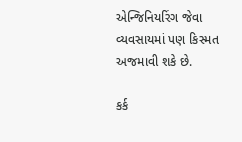એન્જિનિયરિંગ જેવા વ્યવસાયમાં પણ કિસ્મત અજમાવી શકે છે.

કર્ક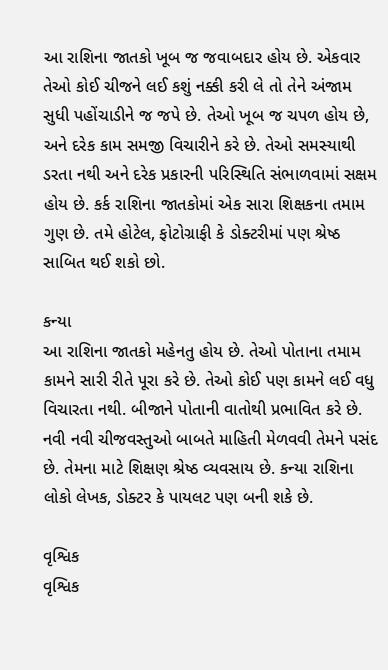આ રાશિના જાતકો ખૂબ જ જવાબદાર હોય છે. એકવાર તેઓ કોઈ ચીજને લઈ કશું નક્કી કરી લે તો તેને અંજામ સુધી પહોંચાડીને જ જપે છે. તેઓ ખૂબ જ ચપળ હોય છે, અને દરેક કામ સમજી વિચારીને કરે છે. તેઓ સમસ્યાથી ડરતા નથી અને દરેક પ્રકારની પરિસ્થિતિ સંભાળવામાં સક્ષમ હોય છે. કર્ક રાશિના જાતકોમાં એક સારા શિક્ષકના તમામ ગુણ છે. તમે હોટેલ, ફોટોગ્રાફી કે ડોક્ટરીમાં પણ શ્રેષ્ઠ સાબિત થઈ શકો છો.

કન્યા
આ રાશિના જાતકો મહેનતુ હોય છે. તેઓ પોતાના તમામ કામને સારી રીતે પૂરા કરે છે. તેઓ કોઈ પણ કામને લઈ વધુ વિચારતા નથી. બીજાને પોતાની વાતોથી પ્રભાવિત કરે છે. નવી નવી ચીજવસ્તુઓ બાબતે માહિતી મેળવવી તેમને પસંદ છે. તેમના માટે શિક્ષણ શ્રેષ્ઠ વ્યવસાય છે. કન્યા રાશિના લોકો લેખક, ડોક્ટર કે પાયલટ પણ બની શકે છે.

વૃશ્વિક
વૃશ્વિક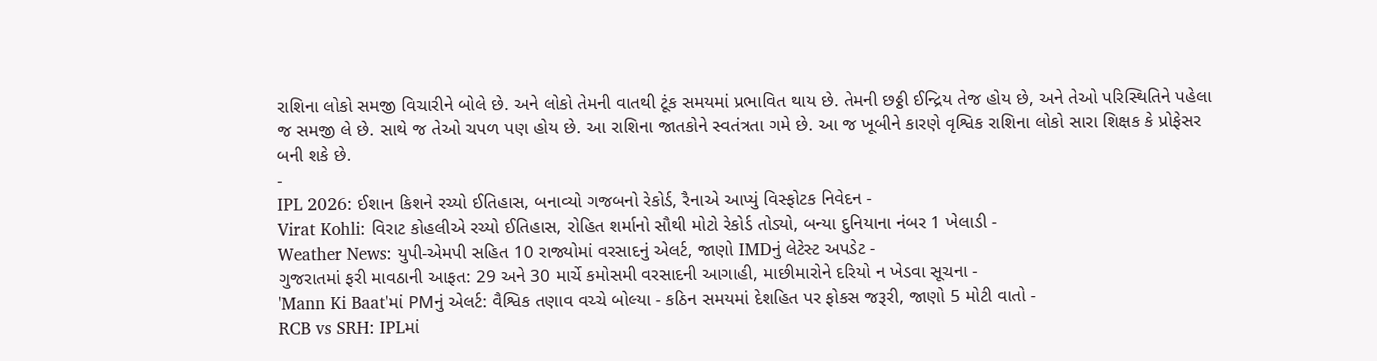રાશિના લોકો સમજી વિચારીને બોલે છે. અને લોકો તેમની વાતથી ટૂંક સમયમાં પ્રભાવિત થાય છે. તેમની છઠ્ઠી ઈન્દ્રિય તેજ હોય છે, અને તેઓ પરિસ્થિતિને પહેલા જ સમજી લે છે. સાથે જ તેઓ ચપળ પણ હોય છે. આ રાશિના જાતકોને સ્વતંત્રતા ગમે છે. આ જ ખૂબીને કારણે વૃશ્વિક રાશિના લોકો સારા શિક્ષક કે પ્રોફેસર બની શકે છે.
-
IPL 2026: ઈશાન કિશને રચ્યો ઈતિહાસ, બનાવ્યો ગજબનો રેકોર્ડ, રૈનાએ આપ્યું વિસ્ફોટક નિવેદન -
Virat Kohli: વિરાટ કોહલીએ રચ્યો ઈતિહાસ, રોહિત શર્માનો સૌથી મોટો રેકોર્ડ તોડ્યો, બન્યા દુનિયાના નંબર 1 ખેલાડી -
Weather News: યુપી-એમપી સહિત 10 રાજ્યોમાં વરસાદનું એલર્ટ, જાણો IMDનું લેટેસ્ટ અપડેટ -
ગુજરાતમાં ફરી માવઠાની આફત: 29 અને 30 માર્ચે કમોસમી વરસાદની આગાહી, માછીમારોને દરિયો ન ખેડવા સૂચના -
'Mann Ki Baat'માં PMનું એલર્ટ: વૈશ્વિક તણાવ વચ્ચે બોલ્યા - કઠિન સમયમાં દેશહિત પર ફોકસ જરૂરી, જાણો 5 મોટી વાતો -
RCB vs SRH: IPLમાં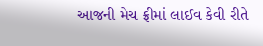આજની મેચ ફ્રીમાં લાઈવ કેવી રીતે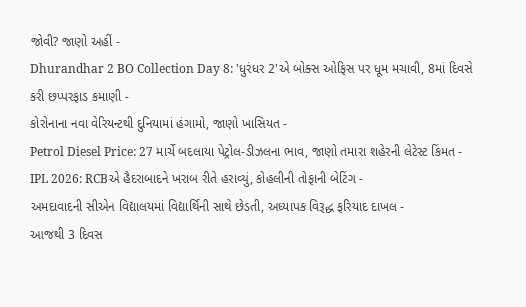જોવી? જાણો અહીં -
Dhurandhar 2 BO Collection Day 8: 'ધુરંધર 2'એ બોક્સ ઓફિસ પર ધૂમ મચાવી, 8માં દિવસે કરી છપ્પરફાડ કમાણી -
કોરોનાના નવા વેરિયન્ટથી દુનિયામાં હંગામો, જાણો ખાસિયત -
Petrol Diesel Price: 27 માર્ચે બદલાયા પેટ્રોલ-ડીઝલના ભાવ, જાણો તમારા શહેરની લેટેસ્ટ કિંમત -
IPL 2026: RCBએ હૈદરાબાદને ખરાબ રીતે હરાવ્યું, કોહલીની તોફાની બેટિંગ -
અમદાવાદની સીએન વિદ્યાલયમાં વિદ્યાર્થિની સાથે છેડતી, અધ્યાપક વિરૂદ્ધ ફરિયાદ દાખલ -
આજથી 3 દિવસ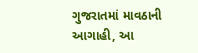ગુજરાતમાં માવઠાની આગાહી, આ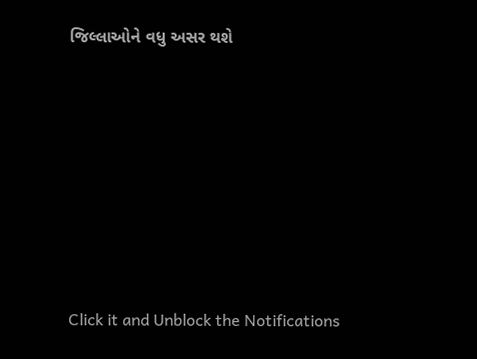જિલ્લાઓને વધુ અસર થશે










Click it and Unblock the Notifications